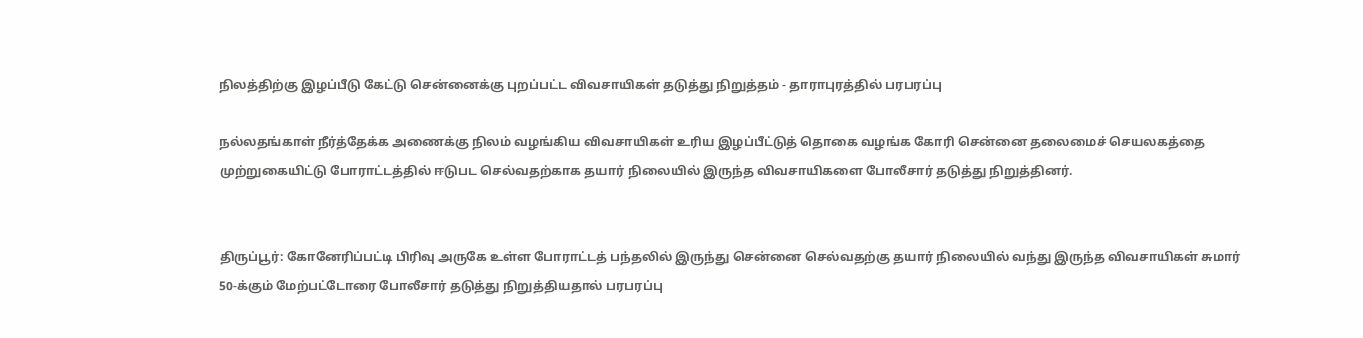நிலத்திற்கு இழப்பீடு கேட்டு சென்னைக்கு புறப்பட்ட விவசாயிகள் தடுத்து நிறுத்தம் - தாராபுரத்தில் பரபரப்பு

நல்லதங்காள் நீர்த்தேக்க அணைக்கு நிலம் வழங்கிய விவசாயிகள் உரிய இழப்பீட்டுத் தொகை வழங்க கோரி சென்னை தலைமைச் செயலகத்தை முற்றுகையிட்டு போராட்டத்தில் ஈடுபட செல்வதற்காக தயார் நிலையில் இருந்த விவசாயிகளை போலீசார் தடுத்து நிறுத்தினர்.


திருப்பூர்: கோனேரிப்பட்டி பிரிவு அருகே உள்ள போராட்டத் பந்தலில் இருந்து சென்னை செல்வதற்கு தயார் நிலையில் வந்து இருந்த விவசாயிகள் சுமார் 50-க்கும் மேற்பட்டோரை போலீசார் தடுத்து நிறுத்தியதால் பரபரப்பு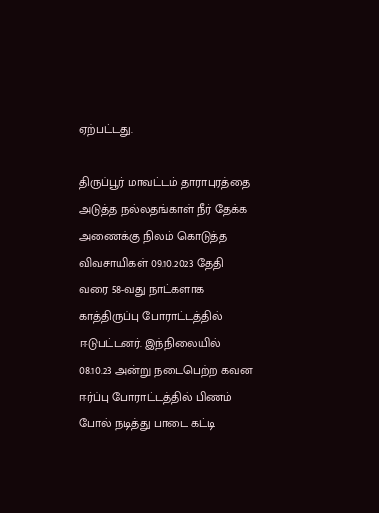ஏற்பட்டது.

திருப்பூர் மாவட்டம் தாராபுரத்தை அடுத்த நல்லதங்காள் நீர் தேக்க அணைக்கு நிலம் கொடுத்த விவசாயிகள் 09.10.2023 தேதி வரை 58-வது நாட்களாக காத்திருப்பு போராட்டத்தில் ஈடுபட்டனர். இந்நிலையில் 08.10.23 அன்று நடைபெற்ற கவன ஈர்ப்பு போராட்டத்தில் பிணம் போல் நடித்து பாடை கட்டி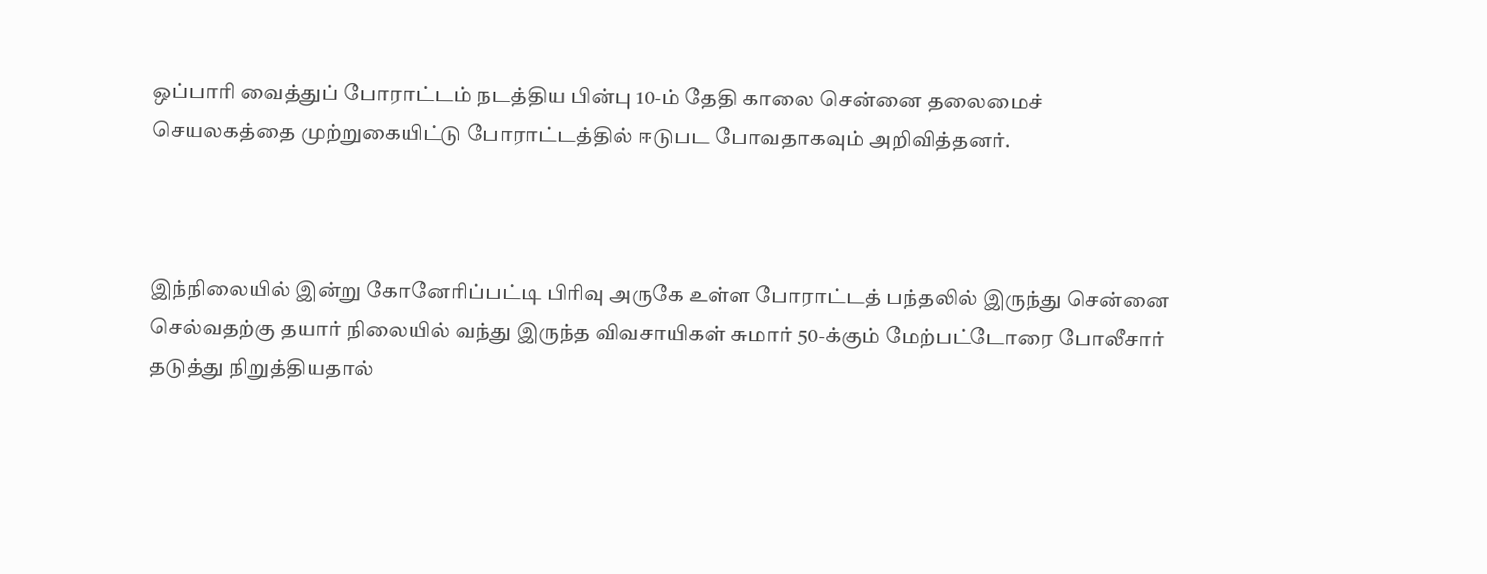ஒப்பாரி வைத்துப் போராட்டம் நடத்திய பின்பு 10-ம் தேதி காலை சென்னை தலைமைச் செயலகத்தை முற்றுகையிட்டு போராட்டத்தில் ஈடுபட போவதாகவும் அறிவித்தனர்.



இந்நிலையில் இன்று கோனேரிப்பட்டி பிரிவு அருகே உள்ள போராட்டத் பந்தலில் இருந்து சென்னை செல்வதற்கு தயார் நிலையில் வந்து இருந்த விவசாயிகள் சுமார் 50-க்கும் மேற்பட்டோரை போலீசார் தடுத்து நிறுத்தியதால்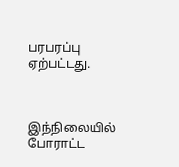பரபரப்பு ஏற்பட்டது.



இந்நிலையில் போராட்ட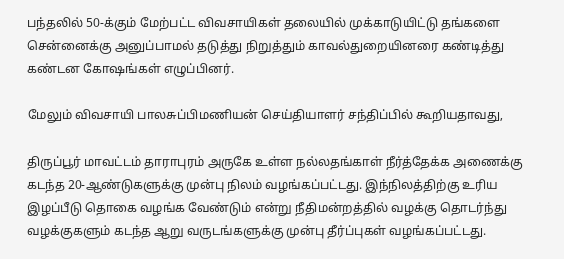பந்தலில் 50-க்கும் மேற்பட்ட விவசாயிகள் தலையில் முக்காடுயிட்டு தங்களை சென்னைக்கு அனுப்பாமல் தடுத்து நிறுத்தும் காவல்துறையினரை கண்டித்து கண்டன கோஷங்கள் எழுப்பினர்.

மேலும் விவசாயி பாலசுப்பிமணியன் செய்தியாளர் சந்திப்பில் கூறியதாவது,

திருப்பூர் மாவட்டம் தாராபுரம் அருகே உள்ள நல்லதங்காள் நீர்த்தேக்க அணைக்கு கடந்த 20-ஆண்டுகளுக்கு முன்பு நிலம் வழங்கப்பட்டது. இந்நிலத்திற்கு உரிய இழப்பீடு தொகை வழங்க வேண்டும் என்று நீதிமன்றத்தில் வழக்கு தொடர்ந்து வழக்குகளும் கடந்த ஆறு வருடங்களுக்கு முன்பு தீர்ப்புகள் வழங்கப்பட்டது.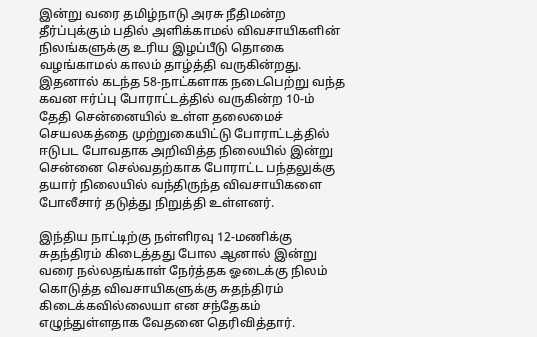இன்று வரை தமிழ்நாடு அரசு நீதிமன்ற தீர்ப்புக்கும் பதில் அளிக்காமல் விவசாயிகளின் நிலங்களுக்கு உரிய இழப்பீடு தொகை வழங்காமல் காலம் தாழ்த்தி வருகின்றது. இதனால் கடந்த 58-நாட்களாக நடைபெற்று வந்த கவன ஈர்ப்பு போராட்டத்தில் வருகின்ற 10-ம் தேதி சென்னையில் உள்ள தலைமைச் செயலகத்தை முற்றுகையிட்டு போராட்டத்தில் ஈடுபட போவதாக அறிவித்த நிலையில் இன்று சென்னை செல்வதற்காக போராட்ட பந்தலுக்கு தயார் நிலையில் வந்திருந்த விவசாயிகளை போலீசார் தடுத்து நிறுத்தி உள்ளனர்.

இந்திய நாட்டிற்கு நள்ளிரவு 12-மணிக்கு சுதந்திரம் கிடைத்தது போல ஆனால் இன்று வரை நல்லதங்காள் நேர்த்தக ஓடைக்கு நிலம் கொடுத்த விவசாயிகளுக்கு சுதந்திரம் கிடைக்கவில்லையா என சந்தேகம் எழுந்துள்ளதாக வேதனை தெரிவித்தார்.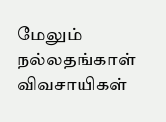மேலும் நல்லதங்காள் விவசாயிகள்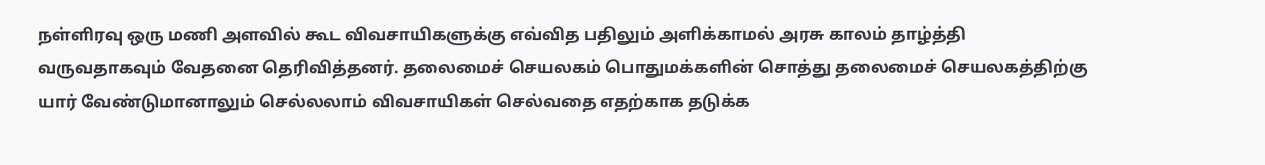நள்ளிரவு ஒரு மணி அளவில் கூட விவசாயிகளுக்கு எவ்வித பதிலும் அளிக்காமல் அரசு காலம் தாழ்த்தி வருவதாகவும் வேதனை தெரிவித்தனர். தலைமைச் செயலகம் பொதுமக்களின் சொத்து தலைமைச் செயலகத்திற்கு யார் வேண்டுமானாலும் செல்லலாம் விவசாயிகள் செல்வதை எதற்காக தடுக்க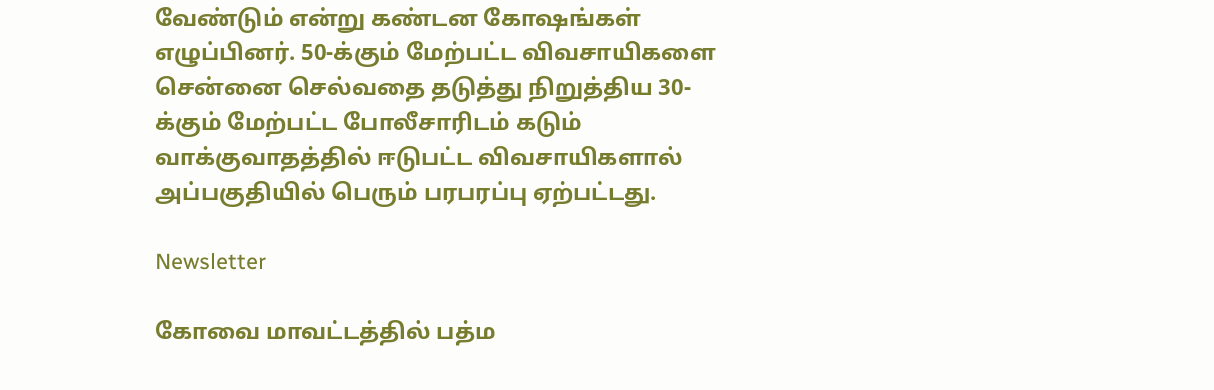வேண்டும் என்று கண்டன கோஷங்கள் எழுப்பினர். 50-க்கும் மேற்பட்ட விவசாயிகளை சென்னை செல்வதை தடுத்து நிறுத்திய 30-க்கும் மேற்பட்ட போலீசாரிடம் கடும் வாக்குவாதத்தில் ஈடுபட்ட விவசாயிகளால் அப்பகுதியில் பெரும் பரபரப்பு ஏற்பட்டது.

Newsletter

கோவை மாவட்டத்தில் பத்ம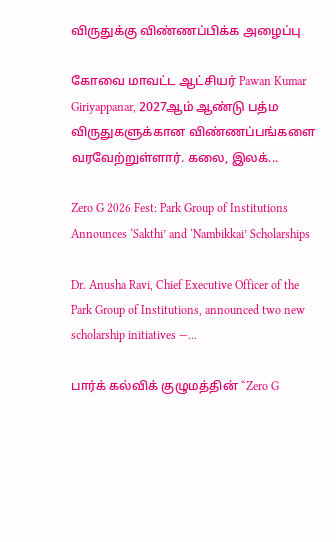விருதுக்கு விண்ணப்பிக்க அழைப்பு

கோவை மாவட்ட ஆட்சியர் Pawan Kumar Giriyappanar, 2027ஆம் ஆண்டு பத்ம விருதுகளுக்கான விண்ணப்பங்களை வரவேற்றுள்ளார். கலை, இலக்...

Zero G 2026 Fest: Park Group of Institutions Announces ‘Sakthi’ and ‘Nambikkai’ Scholarships

Dr. Anusha Ravi, Chief Executive Officer of the Park Group of Institutions, announced two new scholarship initiatives —...

பார்க் கல்விக் குழுமத்தின் “Zero G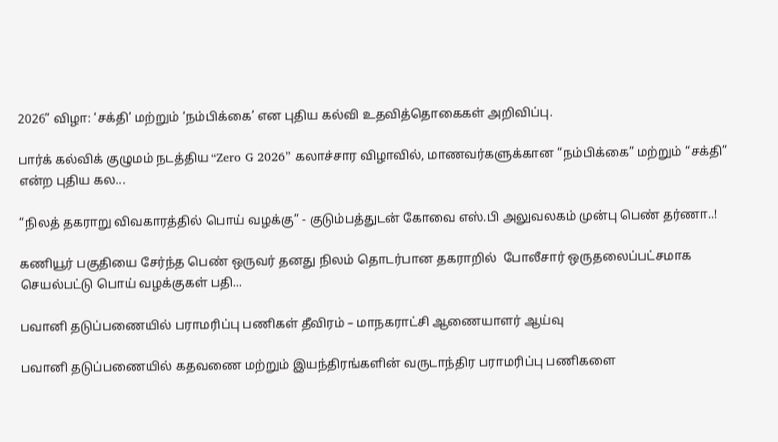2026” விழா: ‘சக்தி’ மற்றும் ‘நம்பிக்கை’ என புதிய கல்வி உதவித்தொகைகள் அறிவிப்பு.

பார்க் கல்விக் குழுமம் நடத்திய “Zero G 2026” கலாச்சார விழாவில், மாணவர்களுக்கான “நம்பிக்கை” மற்றும் “சக்தி” என்ற புதிய கல...

“நிலத் தகராறு விவகாரத்தில் பொய் வழக்கு” - குடும்பத்துடன் கோவை எஸ்.பி அலுவலகம் முன்பு பெண் தர்ணா..!

கணியூர் பகுதியை சேர்ந்த பெண் ஒருவர் தனது நிலம் தொடர்பான தகராறில்  போலீசார் ஒருதலைப்பட்சமாக செயல்பட்டு பொய் வழக்குகள் பதி...

பவானி தடுப்பணையில் பராமரிப்பு பணிகள் தீவிரம் – மாநகராட்சி ஆணையாளர் ஆய்வு

பவானி தடுப்பணையில் கதவணை மற்றும் இயந்திரங்களின் வருடாந்திர பராமரிப்பு பணிகளை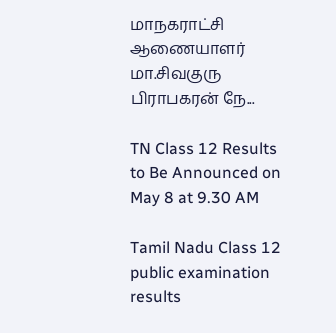மாநகராட்சி ஆணையாளர் மா.சிவகுரு பிராபகரன் நே...

TN Class 12 Results to Be Announced on May 8 at 9.30 AM

Tamil Nadu Class 12 public examination results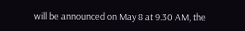will be announced on May 8 at 9.30 AM, the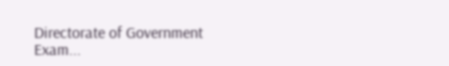Directorate of Government Exam...